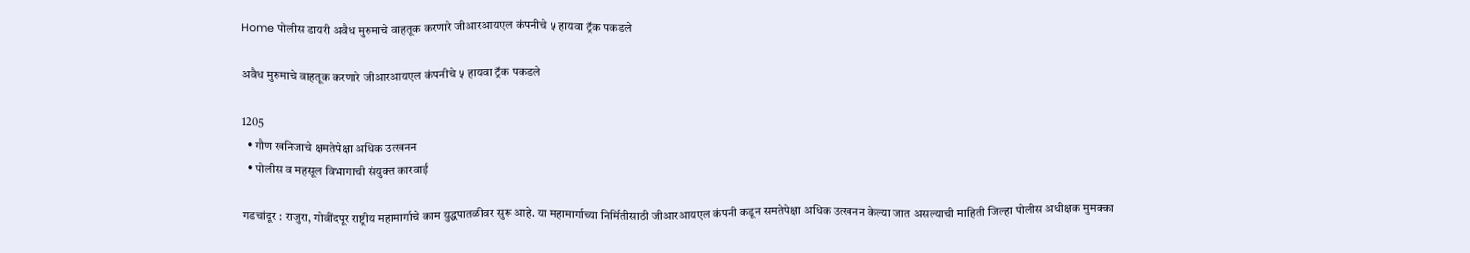Home पोलीस डायरी अवैध मुरुमाचे वाहतूक करणारे जीआरआयएल कंपनीचे ५ हायवा ट्रॅक पकडले

अवैध मुरुमाचे वाहतूक करणारे जीआरआयएल कंपनीचे ५ हायवा ट्रॅक पकडले

1205
  • गौण खनिजाचे क्षमतेपेक्षा अधिक उत्खनन
  • पोलीस व महसूल विभागाची संयुक्त कारवाई

गडचांदूर : राजुरा, गोवींदपूर राष्ट्रीय महामार्गाचे काम युद्धपातळीवर सुरू आहे. या महामार्गाच्या निर्मितीसाठी जीआरआयएल कंपनी कडून समतेपेक्षा अधिक उत्खनन केल्या जात असल्याची माहिती जिल्हा पोलीस अधीक्षक मुमक्का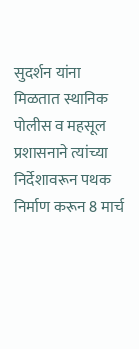सुदर्शन यांना मिळतात स्थानिक पोलीस व महसूल प्रशासनाने त्यांच्या निर्देशावरून पथक निर्माण करून 8 मार्च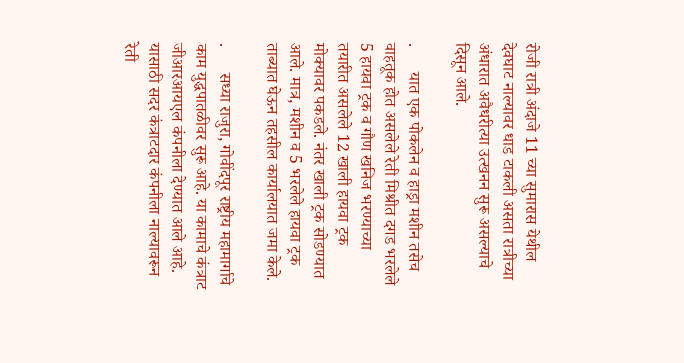रोजी रात्री अंदाजे 11 च्या सुमारास येथील देवघाट नाल्यावर धाड टाकली असता रात्रीच्या अंधारात अवैधरीत्या उत्खनन सुरू असल्याचे दिसून आले.

.      यात एक पोकलेन व हाड्रा मशीन तसेच वाहतूक होत असलेले रेती मिश्रीत दगड भरलेले 5 हायवा ट्रक व गौण खनिज भरण्याच्या तयारीत असलेले 12 खाली हायवा ट्रक मोक्यावर पकडले. नंतर खाली ट्रक सोडण्यात आले. मात्र, मशीन व 5 भरलेले हायवा ट्रक ताब्यात घेऊन तहसील कार्यालयात जमा केले.

.      सध्या राजुरा, गोवींदपूर राष्ट्रीय महामार्गाचे काम युद्धपातळीवर सुरू आहे. या कामाचे कंत्राट जीआरआयएल कंपनीला देण्यात आले आहे. यासाठी सदर कंत्राटदार कंपनीला नाल्यावरून रेती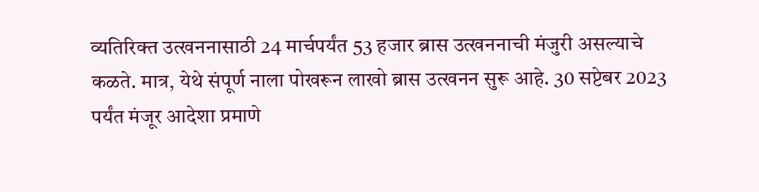व्यतिरिक्त उत्खननासाठी 24 मार्चपर्यंत 53 हजार ब्रास उत्खननाची मंजुरी असल्याचे कळते. मात्र, येथे संपूर्ण नाला पोखरून लाखो ब्रास उत्खनन सुरू आहे. 30 सप्टेबर 2023 पर्यंत मंजूर आदेशा प्रमाणे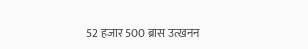52 हजार 500 ब्रास उत्खनन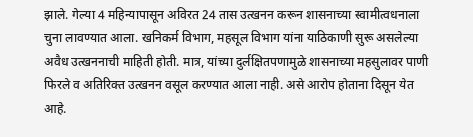झाले. गेल्या 4 महिन्यापासून अविरत 24 तास उत्खनन करून शासनाच्या स्वामीत्वधनाला चुना लावण्यात आला. खनिकर्म विभाग, महसूल विभाग यांना याठिकाणी सुरू असलेल्या अवैध उत्खननाची माहिती होती. मात्र, यांच्या दुर्लक्षितपणामुळे शासनाच्या महसुलावर पाणी फिरले व अतिरिक्त उत्खनन वसूल करण्यात आला नाही. असे आरोप होताना दिसून येत आहे.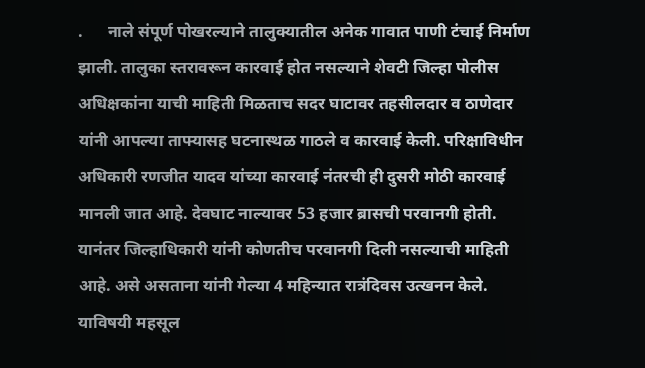.      नाले संपूर्ण पोखरल्याने तालुक्यातील अनेक गावात पाणी टंचाई निर्माण झाली. तालुका स्तरावरून कारवाई होत नसल्याने शेवटी जिल्हा पोलीस अधिक्षकांना याची माहिती मिळताच सदर घाटावर तहसीलदार व ठाणेदार यांनी आपल्या ताफ्यासह घटनास्थळ गाठले व कारवाई केली. परिक्षाविधीन अधिकारी रणजीत यादव यांच्या कारवाई नंतरची ही दुसरी मोठी कारवाई मानली जात आहे. देवघाट नाल्यावर 53 हजार ब्रासची परवानगी होती. यानंतर जिल्हाधिकारी यांनी कोणतीच परवानगी दिली नसल्याची माहिती आहे. असे असताना यांनी गेल्या 4 महिन्यात रात्रंदिवस उत्खनन केले. याविषयी महसूल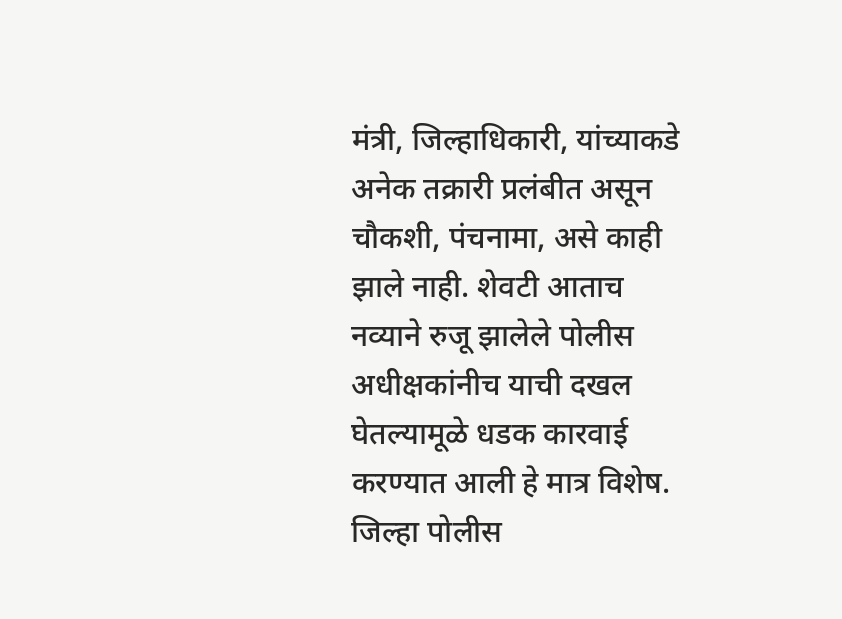मंत्री, जिल्हाधिकारी, यांच्याकडे अनेक तक्रारी प्रलंबीत असून चौकशी, पंचनामा, असे काही झाले नाही. शेवटी आताच नव्याने रुजू झालेले पोलीस अधीक्षकांनीच याची दखल घेतल्यामूळे धडक कारवाई करण्यात आली हे मात्र विशेष. जिल्हा पोलीस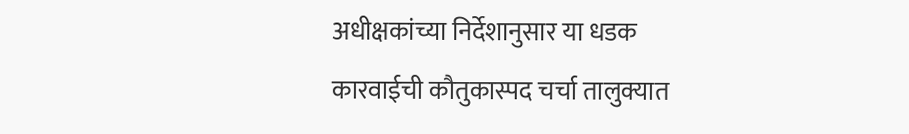अधीक्षकांच्या निर्देशानुसार या धडक कारवाईची कौतुकास्पद चर्चा तालुक्यात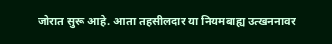जोरात सुरू आहे. आता तहसीलदार या नियमबाह्य उत्खननावर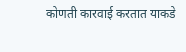कोणती कारवाई करतात याकडे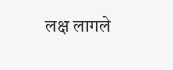लक्ष लागले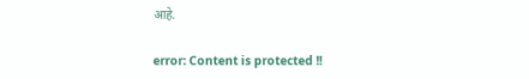आहे.

error: Content is protected !!